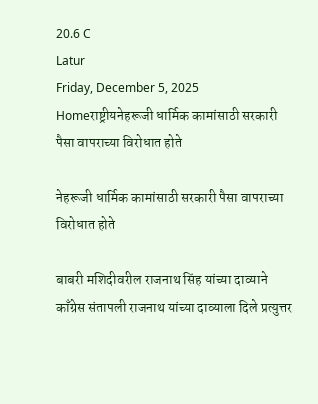20.6 C
Latur
Friday, December 5, 2025
Homeराष्ट्रीयनेहरूजी धार्मिक कामांसाठी सरकारी पैसा वापराच्या विरोधात होते

नेहरूजी धार्मिक कामांसाठी सरकारी पैसा वापराच्या विरोधात होते

बाबरी मशिदीवरील राजनाथ सिंह यांच्या दाव्याने काँग्रेस संतापली राजनाथ यांच्या दाव्याला दिले प्रत्युत्तर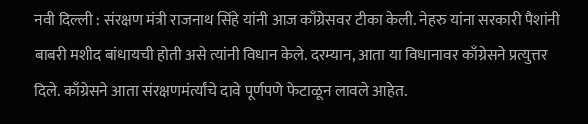नवी दिल्ली : संरक्षण मंत्री राजनाथ सिंहे यांनी आज काँग्रेसवर टीका केली. नेहरु यांना सरकारी पैशांनी बाबरी मशीद बांधायची होती असे त्यांनी विधान केले. दरम्यान, आता या विधानावर काँग्रेसने प्रत्युत्तर दिले. काँग्रेसने आता संरक्षणमंर्त्यांचे दावे पूर्णपणे फेटाळून लावले आहेत.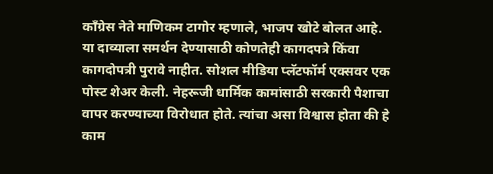काँग्रेस नेते माणिकम टागोर म्हणाले, भाजप खोटे बोलत आहे. या दाव्याला समर्थन देण्यासाठी कोणतेही कागदपत्रे किंवा कागदोपत्री पुरावे नाहीत. सोशल मीडिया प्लॅटफॉर्म एक्सवर एक पोस्ट शेअर केली. नेहरूजी धार्मिक कामांसाठी सरकारी पैशाचा वापर करण्याच्या विरोधात होते. त्यांचा असा विश्वास होता की हे काम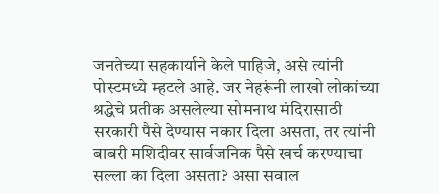जनतेच्या सहकार्याने केले पाहिजे, असे त्यांनी पोस्टमध्ये म्हटले आहे. जर नेहरूंनी लाखो लोकांच्या श्रद्धेचे प्रतीक असलेल्या सोमनाथ मंदिरासाठी सरकारी पैसे देण्यास नकार दिला असता, तर त्यांनी बाबरी मशिदीवर सार्वजनिक पैसे खर्च करण्याचा सल्ला का दिला असता? असा सवाल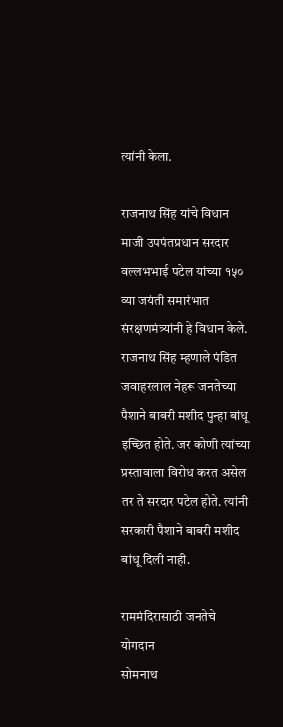त्यांनी केला.

राजनाथ सिंह यांचे विधान
माजी उपपंतप्रधान सरदार वल्लभभाई पटेल यांच्या १५० व्या जयंती समारंभात संरक्षणमंत्र्यांनी हे विधान केले. राजनाथ सिंह म्हणाले पंडित जवाहरलाल नेहरू जनतेच्या पैशाने बाबरी मशीद पुन्हा बांधू इच्छित होते. जर कोणी त्यांच्या प्रस्तावाला विरोध करत असेल तर ते सरदार पटेल होते. त्यांनी सरकारी पैशाने बाबरी मशीद बांधू दिली नाही.

राममंदिरासाठी जनतेचे योगदान
सोमनाथ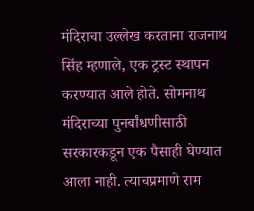मंदिराचा उल्लेख करताना राजनाथ सिंह म्हणाले, एक ट्रस्ट स्थापन करण्यात आले होते. सोमनाथ मंदिराच्या पुनर्बांधणीसाठी सरकारकडून एक पैसाही घेण्यात आला नाही. त्याचप्रमाणे राम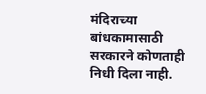मंदिराच्या बांधकामासाठी सरकारने कोणताही निधी दिला नाही.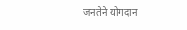जनतेने योगदान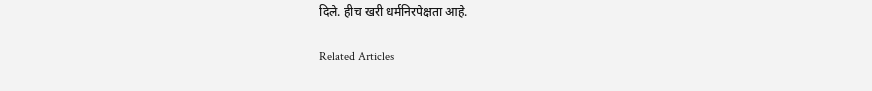दिले. हीच खरी धर्मनिरपेक्षता आहे.

Related Articles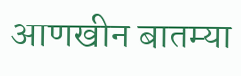आणखीन बातम्या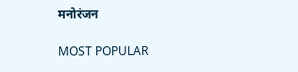मनोरंजन

MOST POPULAR